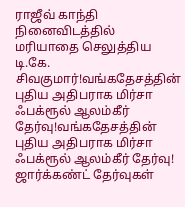ராஜீவ் காந்தி நினைவிடத்தில் மரியாதை செலுத்திய டி.கே. சிவகுமார்!வங்கதேசத்தின் புதிய அதிபராக மிர்சா ஃபக்ரூல் ஆலம்கீர் தேர்வு!வங்கதேசத்தின் புதிய அதிபராக மிர்சா ஃபக்ரூல் ஆலம்கீர் தேர்வு! ஜார்க்கண்ட் தேர்வுகள்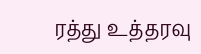ரத்து உத்தரவு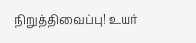நிறுத்திவைப்பு! உயர்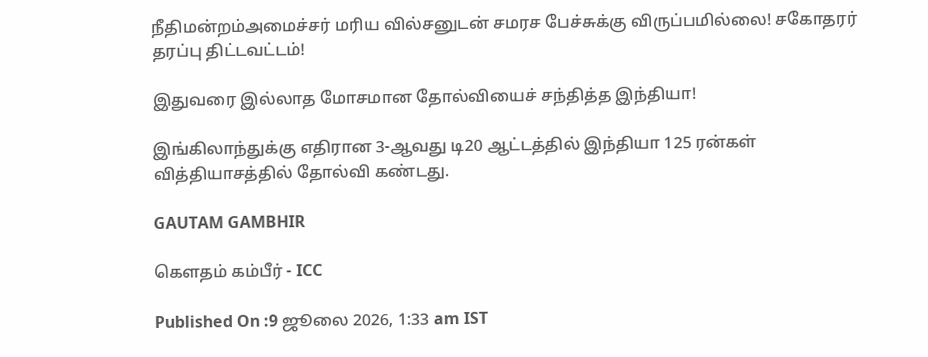நீதிமன்றம்அமைச்சர் மரிய வில்சனுடன் சமரச பேச்சுக்கு விருப்பமில்லை! சகோதரர் தரப்பு திட்டவட்டம்!

இதுவரை இல்லாத மோசமான தோல்வியைச் சந்தித்த இந்தியா!

இங்கிலாந்துக்கு எதிரான 3-ஆவது டி20 ஆட்டத்தில் இந்தியா 125 ரன்கள் வித்தியாசத்தில் தோல்வி கண்டது.

GAUTAM GAMBHIR

கௌதம் கம்பீர் - ICC

Published On :9 ஜூலை 2026, 1:33 am IST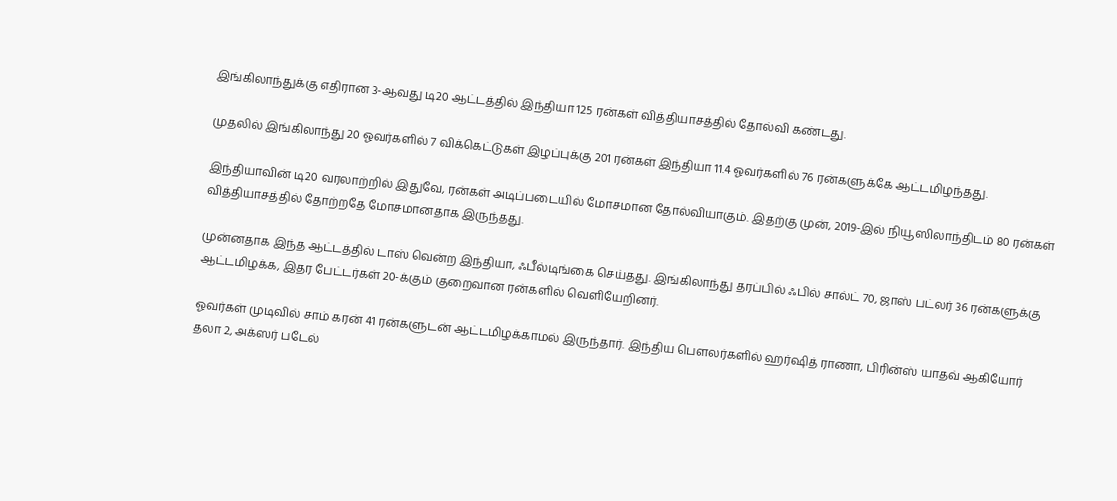இங்கிலாந்துக்கு எதிரான 3-ஆவது டி20 ஆட்டத்தில் இந்தியா 125 ரன்கள் வித்தியாசத்தில் தோல்வி கண்டது.

முதலில் இங்கிலாந்து 20 ஓவர்களில் 7 விக்கெட்டுகள் இழப்புக்கு 201 ரன்கள் இந்தியா 11.4 ஓவர்களில் 76 ரன்களுக்கே ஆட்டமிழந்தது.

இந்தியாவின் டி20 வரலாற்றில் இதுவே, ரன்கள் அடிப்படையில் மோசமான தோல்வியாகும். இதற்கு முன், 2019-இல் நியூஸிலாந்திடம் 80 ரன்கள் வித்தியாசத்தில் தோற்றதே மோசமானதாக இருந்தது.

முன்னதாக இந்த ஆட்டத்தில் டாஸ் வென்ற இந்தியா, ஃபீல்டிங்கை செய்தது. இங்கிலாந்து தரப்பில் ஃபில் சால்ட் 70, ஜாஸ் பட்லர் 36 ரன்களுக்கு ஆட்டமிழக்க, இதர பேட்டர்கள் 20-க்கும் குறைவான ரன்களில் வெளியேறினர்.

ஓவர்கள் முடிவில் சாம் கரன் 41 ரன்களுடன் ஆட்டமிழக்காமல் இருந்தார். இந்திய பௌலர்களில் ஹர்ஷித் ராணா, பிரின்ஸ் யாதவ் ஆகியோர் தலா 2, அக்ஸர் படேல்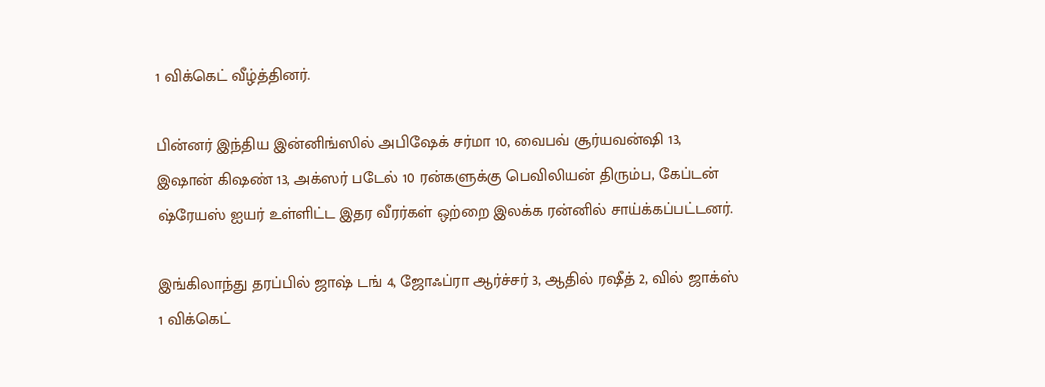1 விக்கெட் வீழ்த்தினர்.

பின்னர் இந்திய இன்னிங்ஸில் அபிஷேக் சர்மா 10, வைபவ் சூர்யவன்ஷி 13, இஷான் கிஷண் 13, அக்ஸர் படேல் 10 ரன்களுக்கு பெவிலியன் திரும்ப, கேப்டன் ஷ்ரேயஸ் ஐயர் உள்ளிட்ட இதர வீரர்கள் ஒற்றை இலக்க ரன்னில் சாய்க்கப்பட்டனர்.

இங்கிலாந்து தரப்பில் ஜாஷ் டங் 4, ஜோஃப்ரா ஆர்ச்சர் 3, ஆதில் ரஷீத் 2, வில் ஜாக்ஸ் 1 விக்கெட்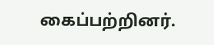கைப்பற்றினர்.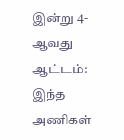இன்று 4-ஆவது ஆட்டம்: இந்த அணிகள்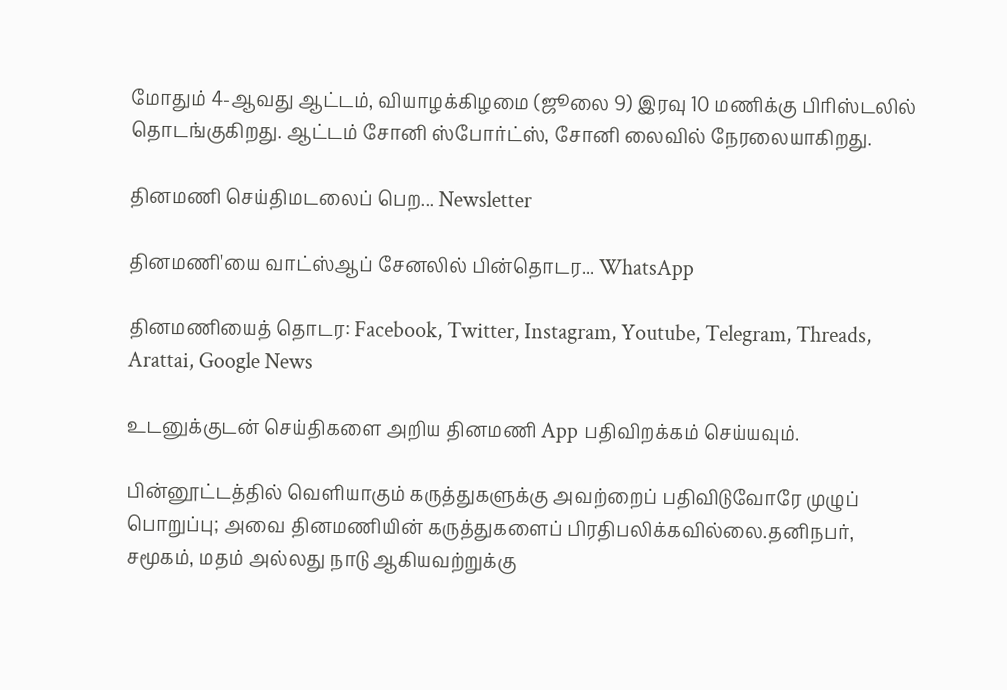மோதும் 4-ஆவது ஆட்டம், வியாழக்கிழமை (ஜூலை 9) இரவு 10 மணிக்கு பிரிஸ்டலில் தொடங்குகிறது. ஆட்டம் சோனி ஸ்போர்ட்ஸ், சோனி லைவில் நேரலையாகிறது.

தினமணி செய்திமடலைப் பெற... Newsletter

தினமணி'யை வாட்ஸ்ஆப் சேனலில் பின்தொடர... WhatsApp

தினமணியைத் தொடர: Facebook, Twitter, Instagram, Youtube, Telegram, Threads, Arattai, Google News

உடனுக்குடன் செய்திகளை அறிய தினமணி App பதிவிறக்கம் செய்யவும்.

பின்னூட்டத்தில் வெளியாகும் கருத்துகளுக்கு அவற்றைப் பதிவிடுவோரே முழுப் பொறுப்பு; அவை தினமணியின் கருத்துகளைப் பிரதிபலிக்கவில்லை.தனிநபர், சமூகம், மதம் அல்லது நாடு ஆகியவற்றுக்கு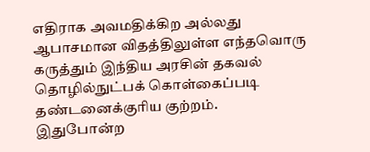எதிராக அவமதிக்கிற அல்லது ஆபாசமான விதத்திலுள்ள எந்தவொரு கருத்தும் இந்திய அரசின் தகவல் தொழில்நுட்பக் கொள்கைப்படி தண்டனைக்குரிய குற்றம். இதுபோன்ற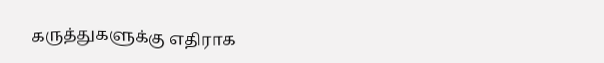கருத்துகளுக்கு எதிராக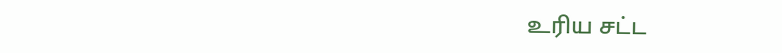உரிய சட்ட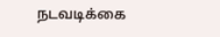நடவடிக்கை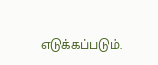எடுக்கப்படும்.